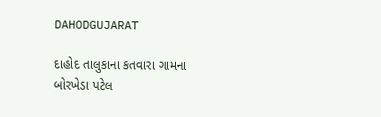DAHODGUJARAT

દાહોદ તાલુકાના કતવારા ગામના બોરખેડા પટેલ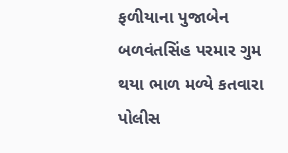ફળીયાના પુજાબેન બળવંતસિંહ પરમાર ગુમ થયા ભાળ મળ્યે કતવારા પોલીસ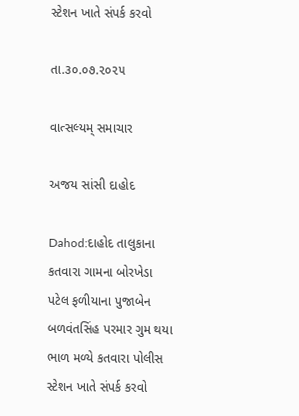સ્ટેશન ખાતે સંપર્ક કરવો

તા.૩૦.૦૭.૨૦૨૫

વાત્સલ્યમ્ સમાચાર

અજય સાંસી દાહોદ

Dahod:દાહોદ તાલુકાના કતવારા ગામના બોરખેડા પટેલ ફળીયાના પુજાબેન બળવંતસિંહ પરમાર ગુમ થયા ભાળ મળ્યે કતવારા પોલીસ સ્ટેશન ખાતે સંપર્ક કરવો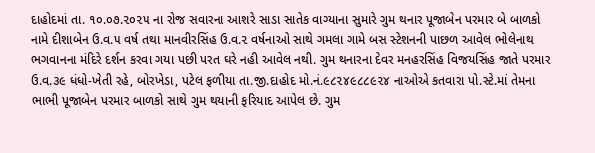દાહોદમાં તા. ૧૦.૦૭.૨૦૨૫ ના રોજ સવારના આશરે સાડા સાતેક વાગ્યાના સુમારે ગુમ થનાર પૂજાબેન પરમાર બે બાળકો નામે દીશાબેન ઉ.વ.૫ વર્ષ તથા માનવીરસિંહ ઉ.વ.૨ વર્ષનાઓ સાથે ગમલા ગામે બસ સ્ટેશનની પાછળ આવેલ ભોલેનાથ ભગવાનના મંદિરે દર્શન કરવા ગયા પછી પરત ઘરે નહી આવેલ નથી. ગુમ થનારના દેવર મનહરસિંહ વિજયસિંહ જાતે પરમાર ઉ.વ.૩૯ ધંધો-ખેતી રહે, બોરખેડા, પટેલ ફળીયા તા.જી.દાહોદ મો.નં.૯૮૨૪૯૮૮૯૨૪ નાઓએ કતવારા પો.સ્ટે.માં તેમના ભાભી પૂજાબેન પરમાર બાળકો સાથે ગુમ થયાની ફરિયાદ આપેલ છે. ગુમ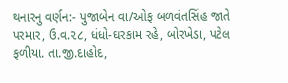થનારનુ વર્ણન:- પુજાબેન વા/ઓફ બળવંતસિંહ જાતે પરમાર, ઉ.વ.૨૮, ધંધો-ઘરકામ રહે, બોરખેડા, પટેલ ફળીયા. તા.જી.દાહોદ,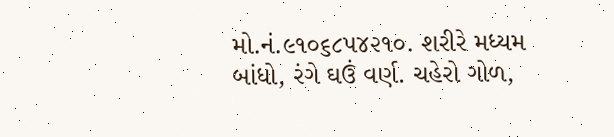મો.નં.૯૧૦૬૮૫૪૨૧૦. શરીરે મધ્યમ બાંધો, રંગે ઘઉં વર્ણ. ચહેરો ગોળ,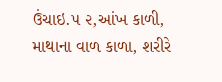ઉંચાઇ.૫ ૨,આંખ કાળી, માથાના વાળ કાળા, શરીરે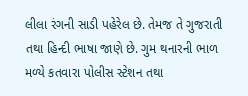લીલા રંગની સાડી પહેરેલ છે. તેમજ તે ગુજરાતી તથા હિન્દી ભાષા જાણે છે. ગુમ થનારની ભાળ મળ્યે કતવારા પોલીસ સ્ટેશન તથા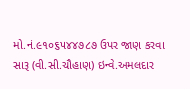મો.નં.૯૧૦૬૫૪૪૭૮૭ ઉપર જાણ કરવા સારૂ (વી.સી.ચૌહાણ) ઇન્વે.અમલદાર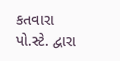કતવારા પો.સ્ટે. દ્વારા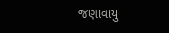જણાવાયુ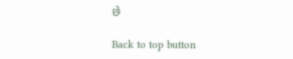છે

Back to top button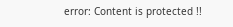error: Content is protected !!